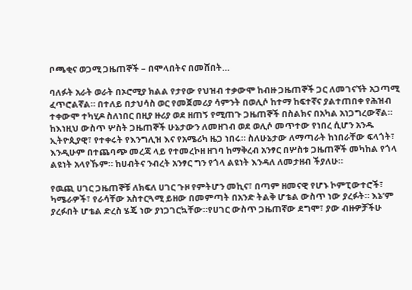ቦጫቂና ወጋሚ ጋዜጠኞች – በሞላበትና በመሸበት…

ባለፉት አራት ወራት በኦሮሚያ ክልል የታየው የህዝብ ተቃውሞ ከብዙ ጋዜጠኞች ጋር ለመገናኘት አጋጣሚ ፈጥሮልኛል። በተለይ በታህሳስ ወር የመጀመሪያ ሳምንት በወሊሶ ከተማ ከፍተኛና ያልተጠበቀ የሕዝብ ተቀውሞ ተካሂዶ ስለነበር በዚያ ዙሪያ ወደ ዘጠኝ የሚጠጉ ጋዜጠኞች በስልክና በአካል አነጋግረውኛል። ከእነዚህ ውስጥ ሦስት ጋዜጠኞች ሁኔታውን ለመዘገብ ወደ ወሊሶ መጥተው የነበረ ሲሆን አንዱ ኢትዮጲያዊ፣ የተቀሩት የእንግሊዝ እና የአሜሪካ ዜጋ ነበሩ። ስለሁኔታው ለማጣራት ከነበራቸው ፍላጎት፣ እንዲሁም በተጨባጭ መረጃ ላይ የተመረኮዘ ዘገባ ከማቅረብ አንፃር በሦስቱ ጋዜጠኞች መካከል የጎላ ልዩነት አላየኹም። ከሀብትና ንብረት አንፃር ግን የጎላ ልዩነት እንዳለ ለመታዘብ ችያለሁ።

የዉጪ ሀገር ጋዜጠኞቹ ለክፍለ ሀገር ጉዞ የምትሆን መኪና፣ በጣም ዘመናዊ የሆኑ ኮምፒውተሮች፣ ካሜራዎች፣ የራሳቸው አስተርጓሚ ይዘው በመምጣት በአንድ ትልቅ ሆቴል ውስጥ ነው ያረፉት። እኔ’ም ያረፉበት ሆቴል ድረስ ሄጄ ነው ያነጋገርኳቸው።የሀገር ውስጥ ጋዜጠኛው ደግሞ፣ ያው ብዙዎቻችሁ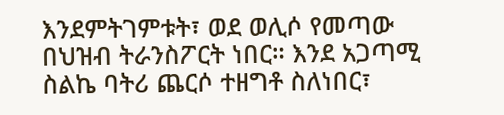እንደምትገምቱት፣ ወደ ወሊሶ የመጣው በህዝብ ትራንስፖርት ነበር። እንደ አጋጣሚ ስልኬ ባትሪ ጨርሶ ተዘግቶ ስለነበር፣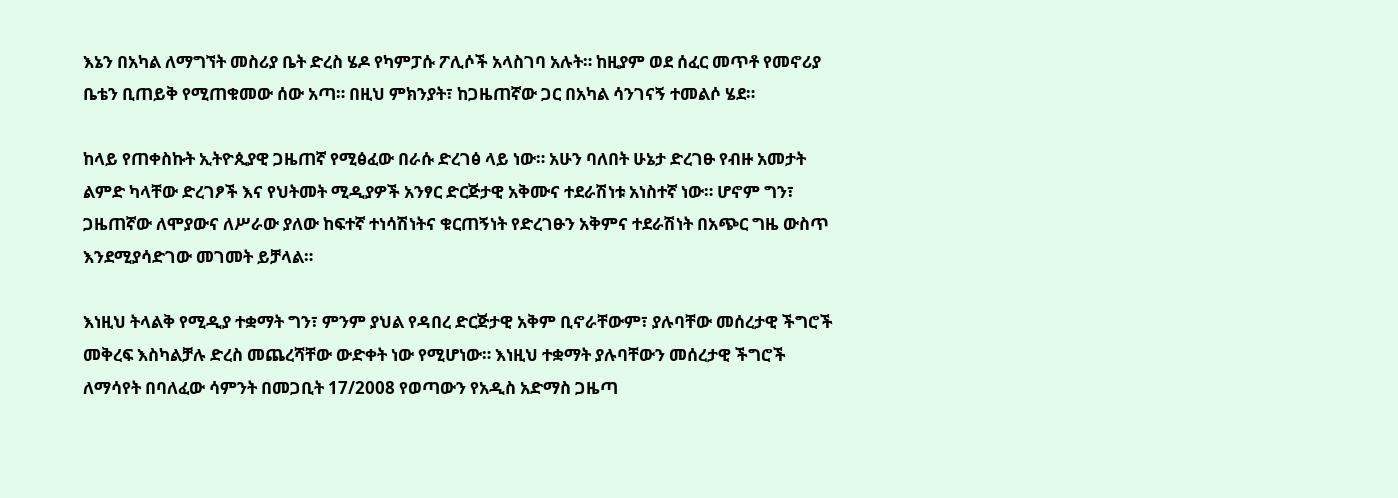እኔን በአካል ለማግኘት መስሪያ ቤት ድረስ ሄዶ የካምፓሱ ፖሊሶች አላስገባ አሉት። ከዚያም ወደ ሰፈር መጥቶ የመኖሪያ ቤቴን ቢጠይቅ የሚጠቁመው ሰው አጣ። በዚህ ምክንያት፣ ከጋዜጠኛው ጋር በአካል ሳንገናኝ ተመልሶ ሄደ።

ከላይ የጠቀስኩት ኢትዮጲያዊ ጋዜጠኛ የሚፅፈው በራሱ ድረገፅ ላይ ነው። አሁን ባለበት ሁኔታ ድረገፁ የብዙ አመታት ልምድ ካላቸው ድረገፆች እና የህትመት ሚዲያዎች አንፃር ድርጅታዊ አቅሙና ተደራሽነቱ አነስተኛ ነው። ሆኖም ግን፣ ጋዜጠኛው ለሞያውና ለሥራው ያለው ከፍተኛ ተነሳሽነትና ቁርጠኝነት የድረገፁን አቅምና ተደራሽነት በአጭር ግዜ ውስጥ እንደሚያሳድገው መገመት ይቻላል።

እነዚህ ትላልቅ የሚዲያ ተቋማት ግን፣ ምንም ያህል የዳበረ ድርጅታዊ አቅም ቢኖራቸውም፣ ያሉባቸው መሰረታዊ ችግሮች መቅረፍ እስካልቻሉ ድረስ መጨረሻቸው ውድቀት ነው የሚሆነው። እነዚህ ተቋማት ያሉባቸውን መሰረታዊ ችግሮች ለማሳየት በባለፈው ሳምንት በመጋቢት 17/2008 የወጣውን የአዲስ አድማስ ጋዜጣ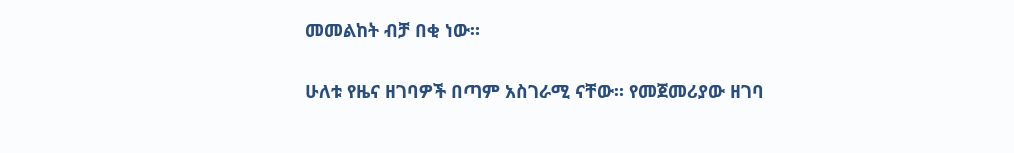መመልከት ብቻ በቂ ነው።

ሁለቱ የዜና ዘገባዎች በጣም አስገራሚ ናቸው። የመጀመሪያው ዘገባ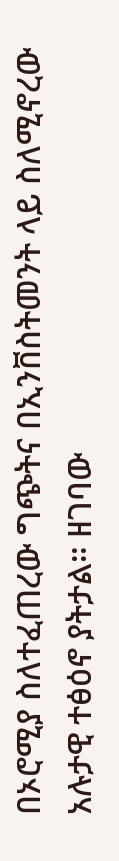በኦሮሚያ ስለተፈጠረው ግጭትና በኢንቨስትመንት ላይ ስለሚኖረው አሉታዊ ተፅዕኖ ያትታል። ዘገባው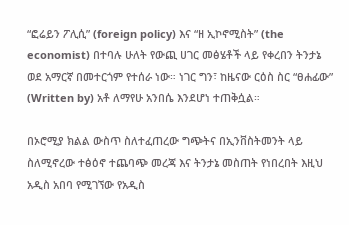“ፎሬይን ፖሊሲ” (foreign policy) እና “ዘ ኢኮኖሚስት” (the economist) በተባሉ ሁለት የውጪ ሀገር መፅሄቶች ላይ የቀረበን ትንታኔ ወደ አማርኛ በመተርጎም የተሰራ ነው። ነገር ግን፣ ከዜናው ርዕስ ስር “ፀሐፊው” (Written by) አቶ ለማየሁ አንበሴ እንደሆነ ተጠቅሷል።

በኦሮሚያ ክልል ውስጥ ስለተፈጠረው ግጭትና በኢንቨስትመንት ላይ ስለሚኖረው ተፅዕኖ ተጨባጭ መረጃ እና ትንታኔ መስጠት የነበረበት እዚህ አዲስ አበባ የሚገኘው የአዲስ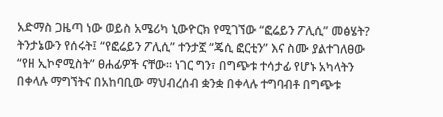አድማስ ጋዜጣ ነው ወይስ አሜሪካ ኒውዮርክ የሚገኘው “ፎሬይን ፖሊሲ” መፅሄት? ትንታኔውን የሰሩት፤ “የፎሬይን ፖሊሲ” ተንታኟ “ጄሲ ፎርቲን” እና ስሙ ያልተገለፀው “የዘ ኢኮኖሚስት” ፀሐፊዎች ናቸው። ነገር ግን፣ በግጭቱ ተሳታፊ የሆኑ አካላትን በቀላሉ ማግኘትና በአከባቢው ማህብረሰብ ቋንቋ በቀላሉ ተግባብቶ በግጭቱ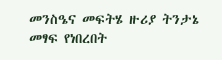መንስዔና መፍትሄ ዙሪያ ትንታኔ መፃፍ የነበረበት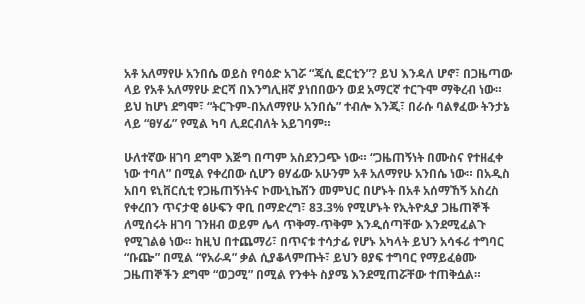አቶ አለማየሁ አንበሴ ወይስ የባዕድ አገሯ “ጄሲ ፎርቲን”? ይህ እንዳለ ሆኖ፣ በጋዜጣው ላይ የአቶ አለማየሁ ድርሻ በእንግሊዘኛ ያነበበውን ወደ አማርኛ ተርጉሞ ማቅረብ ነው። ይህ ከሆነ ደግሞ፣ “ትርጉም-በአለማየሁ አንበሴ” ተብሎ እንጂ፣ በራሱ ባልፃፈው ትንታኔ ላይ “ፀሃፊ” የሚል ካባ ሊደርብለት አይገባም።

ሁለተኛው ዘገባ ደግሞ እጅግ በጣም አስደንጋጭ ነው። “ጋዜጠኝነት በሙስና የተዘፈቀ ነው ተባለ” በሚል የቀረበው ሲሆን ፀሃፊው አሁንም አቶ አለማየሁ አንበሴ ነው። በአዲስ አበባ ዩኒቨርሲቲ የጋዜጠኝነትና ኮሙኒኬሽን መምህር በሆኑት በአቶ አሰማኸኝ አስረስ የቀረበን ጥናታዊ ፅሁፍን ዋቢ በማድረግ፣ 83.3% የሚሆኑት የኢትዮጲያ ጋዜጠኞች ለሚሰሩት ዘገባ ገንዘብ ወይም ሌላ ጥቅማ-ጥቅም እንዲሰጣቸው እንደሚፈልጉ የሚገልፅ ነው። ከዚህ በተጨማሪ፣ በጥናቱ ተሳታፊ የሆኑ አካላት ይህን አሳፋሪ ተግባር “ቡጬ” በሚል “የአራዳ” ቃል ሲያቆላምጡት፣ ይህን ፀያፍ ተግባር የማይፈፅሙ ጋዜጠኞችን ደግሞ “ወጋሚ” በሚል የንቀት ስያሜ እንደሚጠሯቸው ተጠቅሷል።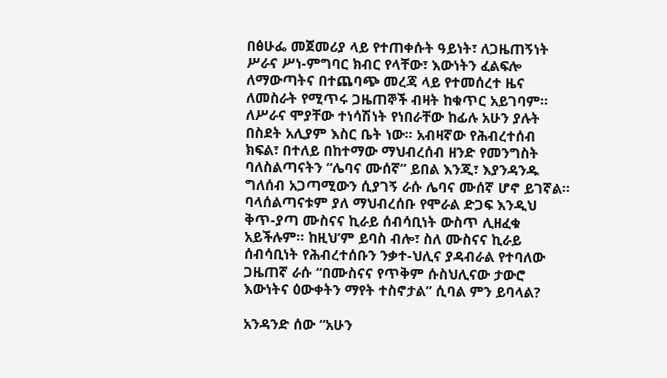በፅሁፌ መጀመሪያ ላይ የተጠቀሱት ዓይነት፣ ለጋዜጠኝነት ሥራና ሥነ-ምግባር ክብር የላቸው፣ እውነትን ፈልፍሎ ለማውጣትና በተጨባጭ መረጃ ላይ የተመሰረተ ዜና ለመስራት የሚጥሩ ጋዜጠኞች ብዛት ከቁጥር አይገባም። ለሥራና ሞያቸው ተነሳሽነት የነበራቸው ከፊሉ አሁን ያሉት በስደት አሊያም እስር ቤት ነው። አብዛኛው የሕብረተሰብ ክፍል፣ በተለይ በከተማው ማህብረሰብ ዘንድ የመንግስት ባለስልጣናትን “ሌባና ሙሰኛ” ይበል እንጂ፣ እያንዳንዱ ግለሰብ አጋጣሚውን ሲያገኝ ራሱ ሌባና ሙሰኛ ሆኖ ይገኛል። ባላሰልጣናቱም ያለ ማህብረሰቡ የሞራል ድጋፍ እንዲህ ቅጥ-ያጣ ሙስናና ኪራይ ሰብሳቢነት ውስጥ ሊዘፈቁ አይችሉም። ከዚህ’ም ይባስ ብሎ፣ ስለ ሙስናና ኪራይ ሰብሳቢነት የሕብረተሰቡን ንቃተ-ህሊና ያዳብራል የተባለው ጋዜጠኛ ራሱ “በሙስናና የጥቅም ሱስህሊናው ታውሮ እውነትና ዕውቀትን ማየት ተስኖታል” ሲባል ምን ይባላል?

አንዳንድ ሰው “አሁን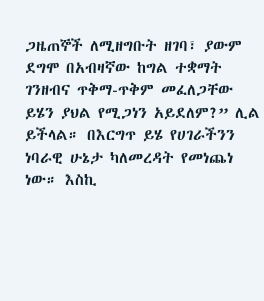ጋዜጠኞች ለሚዘግቡት ዘገባ፣ ያውም ደግሞ በአብዛኛው ከግል ተቋማት ገንዘብና ጥቅማ-ጥቅም መፈለጋቸው ይሄን ያህል የሚጋነን አይደለም?” ሊል ይችላል። በእርግጥ ይሄ የሀገራችንን ነባራዊ ሁኔታ ካለመረዳት የመነጨነ ነው። እስኪ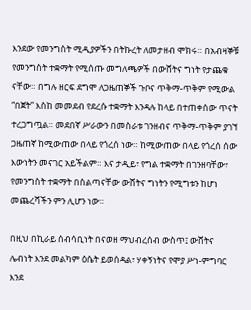እንደው የመንግስት ሚዲያዎችን በትኩረት ለመታዘብ ሞክሩ። በአብዛኞቹ የመንግስት ተቋማት የሚሰጡ መግለጫዎች በውሸትና ግነት የታጨቁ ናቸው። በግሉ ዘርፍ ደግሞ ለጋዜጠኞች ጉቦና ጥቅማ-ጥቅም የሚውል “በጀት” እስከ መመደብ የደረሱ ተቋማት እንዳሉ ከላይ በተጠቀሰው ጥናት ተረጋግጧል። መደበኛ ሥራውን በመስራቱ ገንዘብና ጥቅማ-ጥቅም ያገኘ ጋዜጠኛ ከሚውጠው በላይ የጎረሰ ነው። ከሚውጠው በላይ የጎረሰ ሰው እውነትን መናገር አይችልም። እና ታዲይ፣ የግል ተቋማት በገንዘባቸው፣ የመንግስት ተቋማት በስልጣናቸው ውሸትና ግነትን የሚግቱን ከሆነ መጨረሻችን ምን ሊሆን ነው።

በዚህ በኪራይ ሰብሳቢነት በናወዘ ማህብረሰብ ውስጥ፤ ውሸትና ሌብነት እንደ መልካም ዕሴት ይወሰዳል፣ ሃቀኝነትና የሞያ ሥነ-ምግባር እንደ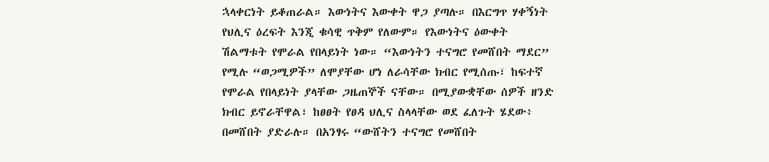ኋላቀርነት ይቆጠራል። እውነትና እውቀት ዋጋ ያጣሉ። በእርግጥ ሃቀኝነት የህሊና ዕረፍት እንጂ ቁሳዊ ጥቅም የለውም። የእውነትና ዕውቀት ሽልማቱት የሞራል የበላይነት ነው። “እውነትን ተናግሮ የመሸበት ማደር” የሚሉ “ወጋሚዎች” ለሞያቸው ሆነ ለራሳቸው ክብር የሚሰጡ፣ ከፍተኛ የሞራል የበላይነት ያላቸው ጋዜጠኞች ናቸው። በሚያውቋቸው ሰዎች ዘንድ ክብር ይኖራቸዋል፣ ከፀፀት የፀዳ ህሊና ስላላቸው ወደ ፈለጉት ሄደው፥ በመሸበት ያድራሉ። በአንፃሩ “ውሸትን ተናግሮ የመሸበት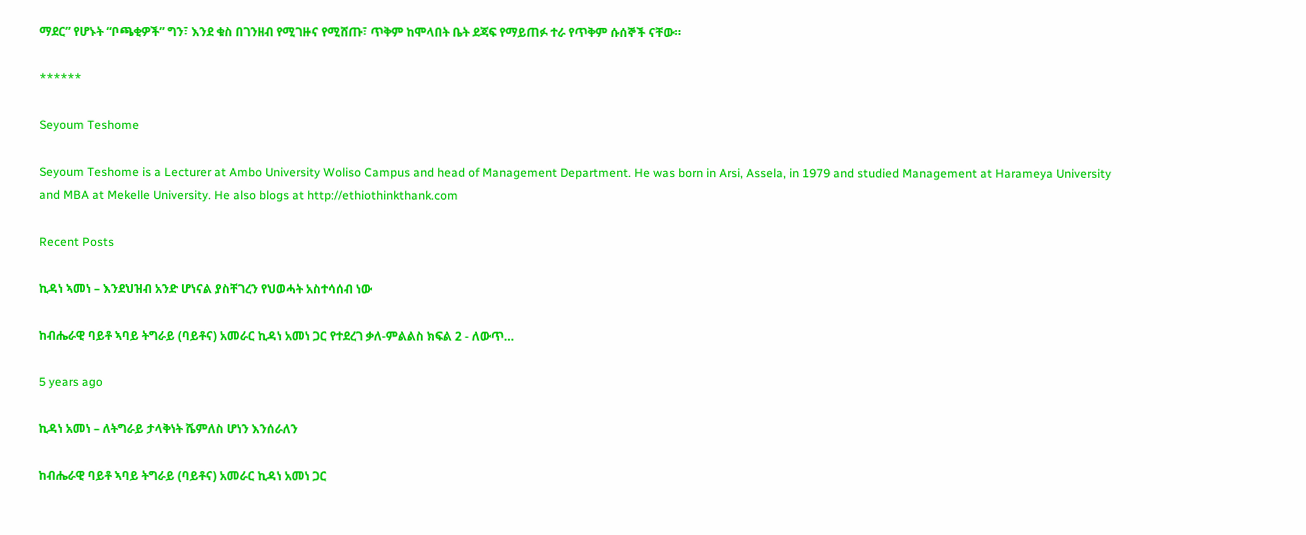ማደር” የሆኑት “ቦጫቂዎች” ግን፣ እንደ ቁስ በገንዘብ የሚገዙና የሚሸጡ፣ ጥቅም ከሞላበት ቤት ደጃፍ የማይጠፉ ተራ የጥቅም ሱሰኞች ናቸው።

******

Seyoum Teshome

Seyoum Teshome is a Lecturer at Ambo University Woliso Campus and head of Management Department. He was born in Arsi, Assela, in 1979 and studied Management at Harameya University and MBA at Mekelle University. He also blogs at http://ethiothinkthank.com

Recent Posts

ኪዳነ ኣመነ – እንደህዝብ አንድ ሆነናል ያስቸገረን የህወሓት አስተሳሰብ ነው

ከብሔራዊ ባይቶ ኣባይ ትግራይ (ባይቶና) አመራር ኪዳነ አመነ ጋር የተደረገ ቃለ-ምልልስ ክፍል 2 - ለውጥ…

5 years ago

ኪዳነ አመነ – ለትግራይ ታላቅነት ሼምለስ ሆነን እንሰራለን

ከብሔራዊ ባይቶ ኣባይ ትግራይ (ባይቶና) አመራር ኪዳነ አመነ ጋር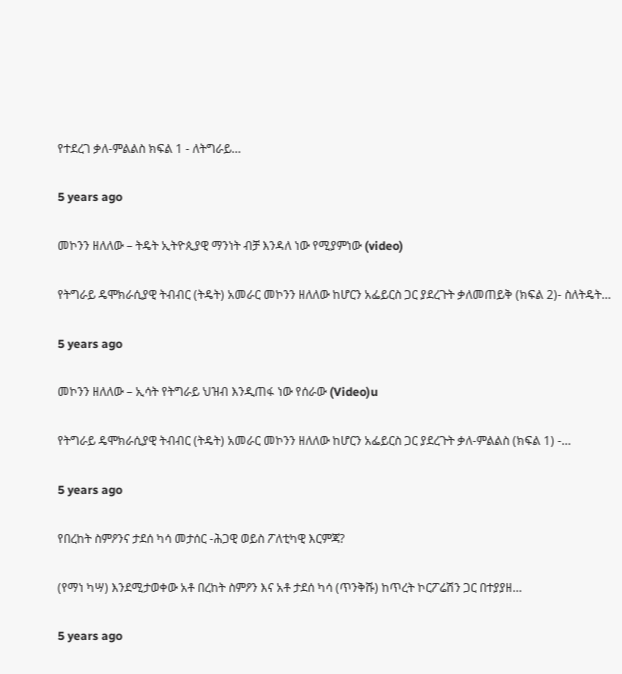የተደረገ ቃለ-ምልልስ ክፍል 1 - ለትግራይ…

5 years ago

መኮንን ዘለለው – ትዴት ኢትዮጲያዊ ማንነት ብቻ እንዳለ ነው የሚያምነው (video)

የትግራይ ዴሞክራሲያዊ ትብብር (ትዴት) አመራር መኮንን ዘለለው ከሆርን አፌይርስ ጋር ያደረጉት ቃለመጠይቅ (ክፍል 2)- ስለትዴት…

5 years ago

መኮንን ዘለለው – ኢሳት የትግራይ ህዝብ እንዲጠፋ ነው የሰራው (Video)u

የትግራይ ዴሞክራሲያዊ ትብብር (ትዴት) አመራር መኮንን ዘለለው ከሆርን አፌይርስ ጋር ያደረጉት ቃለ-ምልልስ (ክፍል 1) -…

5 years ago

የበረከት ስምዖንና ታደሰ ካሳ መታሰር -ሕጋዊ ወይስ ፖለቲካዊ እርምጃ?

(የማነ ካሣ) እንደሚታወቀው አቶ በረከት ስምዖን እና አቶ ታደሰ ካሳ (ጥንቅሹ) ከጥረት ኮርፖሬሽን ጋር በተያያዘ…

5 years ago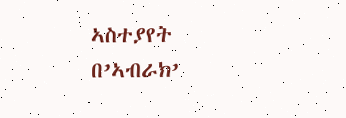ኣስተያየት በ’ኣብራክ’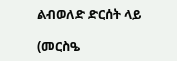ልብወለድ ድርሰት ላይ

(መርስዔ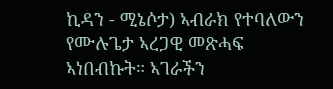ኪዳን - ሚኔሶታ) ኣብራክ የተባለውን የሙሉጌታ ኣረጋዊ መጽሓፍ ኣነበብኩት። ኣገራችን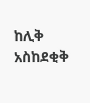ከሊቅ አስከደቂቅ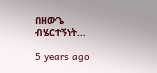በዘውጌ ብሄርተኝነት…

5 years ago